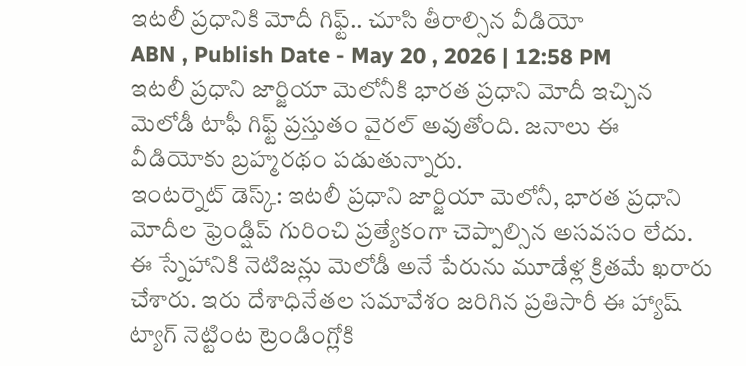ఇటలీ ప్రధానికి మోదీ గిఫ్ట్.. చూసి తీరాల్సిన వీడియో
ABN , Publish Date - May 20 , 2026 | 12:58 PM
ఇటలీ ప్రధాని జార్జియా మెలోనీకి భారత ప్రధాని మోదీ ఇచ్చిన మెలోడీ టాఫీ గిఫ్ట్ ప్రస్తుతం వైరల్ అవుతోంది. జనాలు ఈ వీడియోకు బ్రహ్మరథం పడుతున్నారు.
ఇంటర్నెట్ డెస్క్: ఇటలీ ప్రధాని జార్జియా మెలోనీ, భారత ప్రధాని మోదీల ఫ్రెండ్షిప్ గురించి ప్రత్యేకంగా చెప్పాల్సిన అసవసం లేదు. ఈ స్నేహానికి నెటిజన్లు మెలోడీ అనే పేరును మూడేళ్ల క్రితమే ఖరారు చేశారు. ఇరు దేశాధినేతల సమావేశం జరిగిన ప్రతిసారీ ఈ హ్యాష్ ట్యాగ్ నెట్టింట ట్రెండింగ్లోకి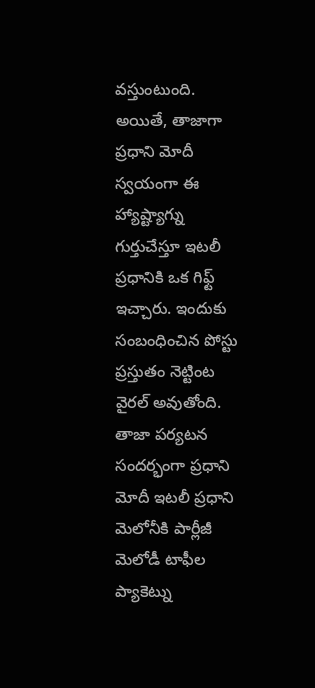వస్తుంటుంది. అయితే, తాజాగా ప్రధాని మోదీ స్వయంగా ఈ హ్యాష్ట్యాగ్ను గుర్తుచేస్తూ ఇటలీ ప్రధానికి ఒక గిఫ్ట్ ఇచ్చారు. ఇందుకు సంబంధించిన పోస్టు ప్రస్తుతం నెట్టింట వైరల్ అవుతోంది.
తాజా పర్యటన సందర్భంగా ప్రధాని మోదీ ఇటలీ ప్రధాని మెలోనీకి పార్లీజీ మెలోడీ టాఫీల ప్యాకెట్ను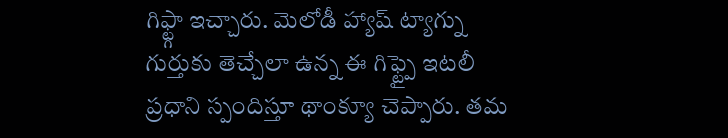గిఫ్ట్గా ఇచ్చారు. మెలోడీ హ్యాష్ ట్యాగ్ను గుర్తుకు తెచ్చేలా ఉన్న ఈ గిఫ్ట్పై ఇటలీ ప్రధాని స్పందిస్తూ థాంక్యూ చెప్పారు. తమ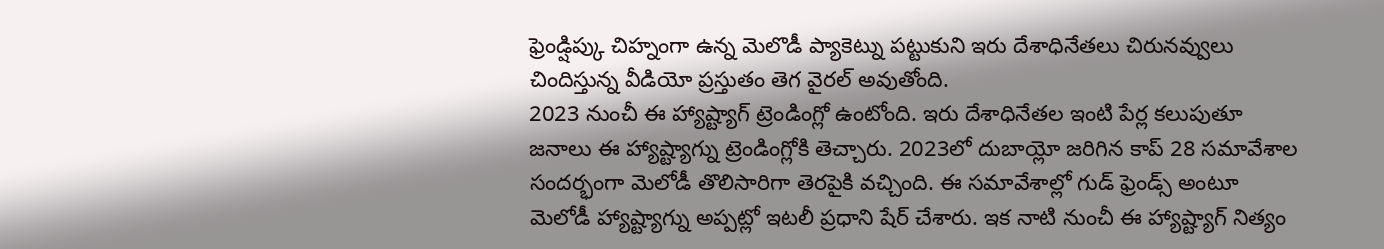ఫ్రెండ్షిప్కు చిహ్నంగా ఉన్న మెలొడీ ప్యాకెట్ను పట్టుకుని ఇరు దేశాధినేతలు చిరునవ్వులు చిందిస్తున్న వీడియో ప్రస్తుతం తెగ వైరల్ అవుతోంది.
2023 నుంచీ ఈ హ్యాష్ట్యాగ్ ట్రెండింగ్లో ఉంటోంది. ఇరు దేశాధినేతల ఇంటి పేర్ల కలుపుతూ జనాలు ఈ హ్యాష్ట్యాగ్ను ట్రెండింగ్లోకి తెచ్చారు. 2023లో దుబాయ్లో జరిగిన కాప్ 28 సమావేశాల సందర్భంగా మెలోడీ తొలిసారిగా తెరపైకి వచ్చింది. ఈ సమావేశాల్లో గుడ్ ఫ్రెండ్స్ అంటూ మెలోడీ హ్యాష్ట్యాగ్ను అప్పట్లో ఇటలీ ప్రధాని షేర్ చేశారు. ఇక నాటి నుంచీ ఈ హ్యాష్ట్యాగ్ నిత్యం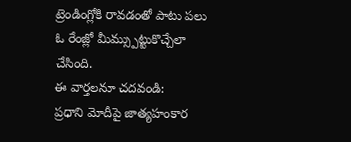ట్రెండింగ్లోకి రావడంతో పాటు పలు ఓ రేంజ్లో మీమ్స్పుట్టుకొచ్చేలా చేసింది.
ఈ వార్తలనూ చదవండి:
ప్రధాని మోదీపై జాత్యహంకార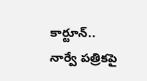కార్టూన్.. నార్వే పత్రికపై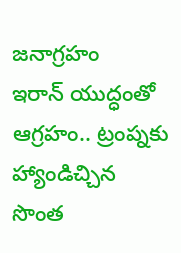జనాగ్రహం
ఇరాన్ యుద్ధంతో ఆగ్రహం.. ట్రంప్నకు హ్యాండిచ్చిన సొంత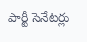పార్టీ సెనేటర్లు